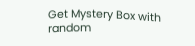Get Mystery Box with random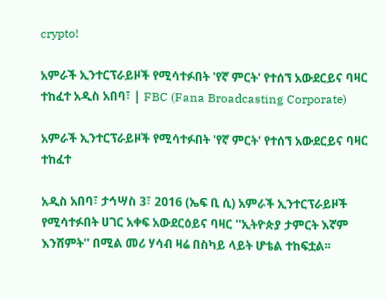crypto!

አምራች ኢንተርፕራይዞች የሚሳተፉበት 'የኛ ምርት' የተሰኘ አውደርይና ባዛር ተከፈተ አዲስ አበባ፣ | FBC (Fana Broadcasting Corporate)

አምራች ኢንተርፕራይዞች የሚሳተፉበት 'የኛ ምርት' የተሰኘ አውደርይና ባዛር ተከፈተ

አዲስ አበባ፣ ታኅሣስ 3፣ 2016 (ኤፍ ቢ ሲ) አምራች ኢንተርፕራይዞች የሚሳተፉበት ሀገር አቀፍ አውደርዕይና ባዛር ''ኢትዮጵያ ታምርት እኛም እንሸምት'' በሚል መሪ ሃሳብ ዛሬ በስካይ ላይት ሆቴል ተከፍቷል፡፡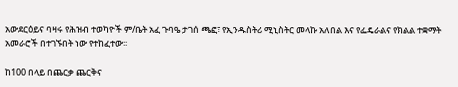አውደርዕይና ባዛሩ የሕዝብ ተወካዮች ም/ቤት አፈ ጉባዔ ታገሰ ጫፎ፣ የኢንዱስትሪ ሚኒስትር መላኩ አለበል እና የፌዴራልና የክልል ተቋማት አመራሮች በተገኙበት ነው የተከፈተው፡፡

ከ100 በላይ በጨርቃ ጨርቅና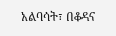አልባሳት፣ በቆዳና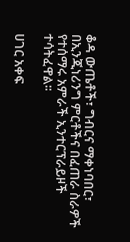ቆዳ ውጤቶች፣ ግብርና ማቀነባበር፣ በኢንጂነሪንግ ምርቶችና በፈጠራ ስራዎች የተሰማሩ አምራች ኢንተርፕራይዞች ተሳትፈዋል፡፡

ሀገር አቀፍ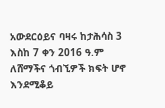አውደርዕይና ባዛሩ ከታሕሳስ 3 እስከ 7 ቀን 2016 ዓ.ም ለሸማችና ጎብኚዎች ክፍት ሆኖ እንደሚቆይ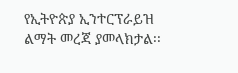የኢትዮጵያ ኢንተርፕራይዝ ልማት መረጃ ያመላክታል፡፡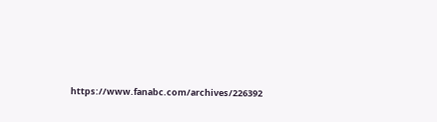https://www.fanabc.com/archives/226392